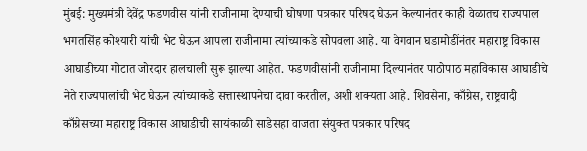मुंबई: मुख्यमंत्री देवेंद्र फडणवीस यांनी राजीनामा देण्याची घोषणा पत्रकार परिषद घेऊन केल्यानंतर काही वेळातच राज्यपाल भगतसिंह कोश्यारी यांची भेट घेऊन आपला राजीनामा त्यांच्याकडे सोपवला आहे. या वेगवान घडामोडींनंतर महाराष्ट्र विकास आघाडीच्या गोटात जोरदार हालचाली सुरू झाल्या आहेत. फडणवीसांनी राजीनामा दिल्यानंतर पाठोपाठ महाविकास आघाडीचे नेते राज्यपालांची भेट घेऊन त्यांच्याकडे सत्तास्थापनेचा दावा करतील, अशी शक्यता आहे. शिवसेना, काँग्रेस, राष्ट्रवादी काँग्रेसच्या महाराष्ट्र विकास आघाडीची सायंकाळी साडेसहा वाजता संयुक्त पत्रकार परिषद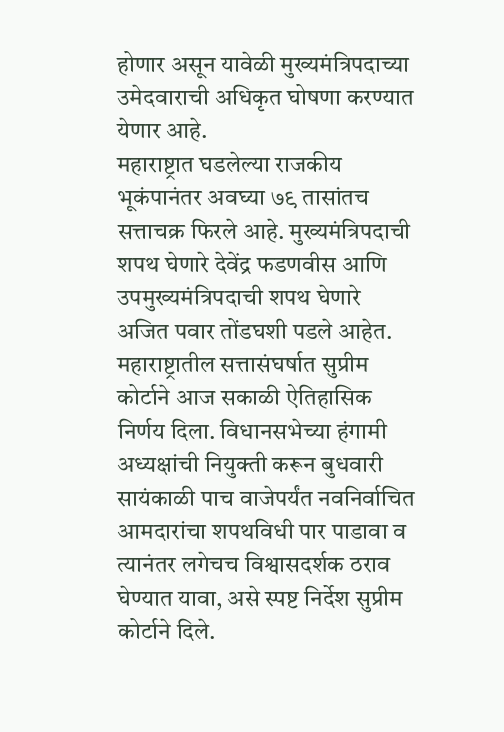होणार असून यावेळी मुख्यमंत्रिपदाच्या उमेदवाराची अधिकृत घोषणा करण्यात येणार आहे.
महाराष्ट्रात घडलेल्या राजकीय भूकंपानंतर अवघ्या ७९ तासांतच सत्ताचक्र फिरले आहे. मुख्यमंत्रिपदाची शपथ घेणारे देवेंद्र फडणवीस आणि उपमुख्यमंत्रिपदाची शपथ घेणारे अजित पवार तोंडघशी पडले आहेत. महाराष्ट्रातील सत्तासंघर्षात सुप्रीम कोर्टाने आज सकाळी ऐतिहासिक निर्णय दिला. विधानसभेच्या हंगामी अध्यक्षांची नियुक्ती करून बुधवारी सायंकाळी पाच वाजेपर्यंत नवनिर्वाचित आमदारांचा शपथविधी पार पाडावा व त्यानंतर लगेचच विश्वासदर्शक ठराव घेण्यात यावा, असे स्पष्ट निर्देश सुप्रीम कोर्टाने दिले.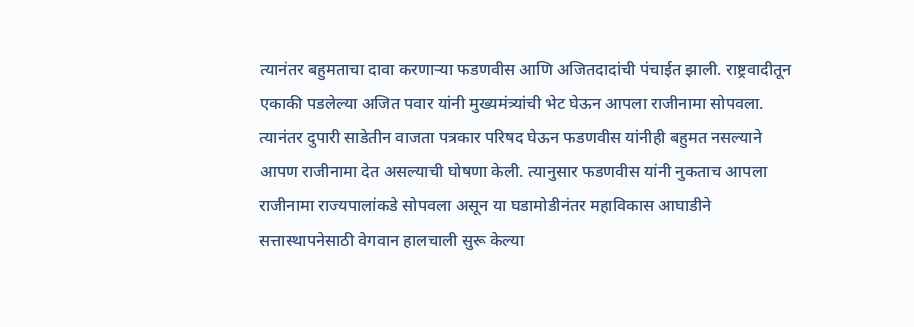त्यानंतर बहुमताचा दावा करणाऱ्या फडणवीस आणि अजितदादांची पंचाईत झाली. राष्ट्रवादीतून एकाकी पडलेल्या अजित पवार यांनी मुख्यमंत्र्यांची भेट घेऊन आपला राजीनामा सोपवला. त्यानंतर दुपारी साडेतीन वाजता पत्रकार परिषद घेऊन फडणवीस यांनीही बहुमत नसल्याने आपण राजीनामा देत असल्याची घोषणा केली. त्यानुसार फडणवीस यांनी नुकताच आपला राजीनामा राज्यपालांकडे सोपवला असून या घडामोडीनंतर महाविकास आघाडीने सत्तास्थापनेसाठी वेगवान हालचाली सुरू केल्या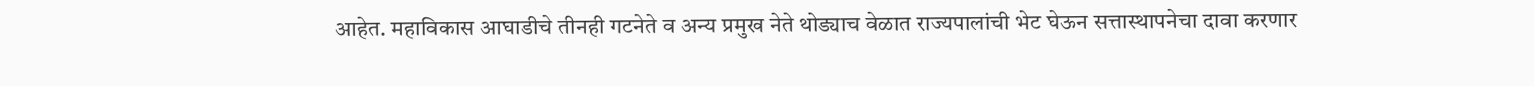आहेत. महाविकास आघाडीचे तीनही गटनेते व अन्य प्रमुख नेते थोड्याच वेळात राज्यपालांची भेट घेऊन सत्तास्थापनेचा दावा करणार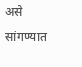असे सांगण्यात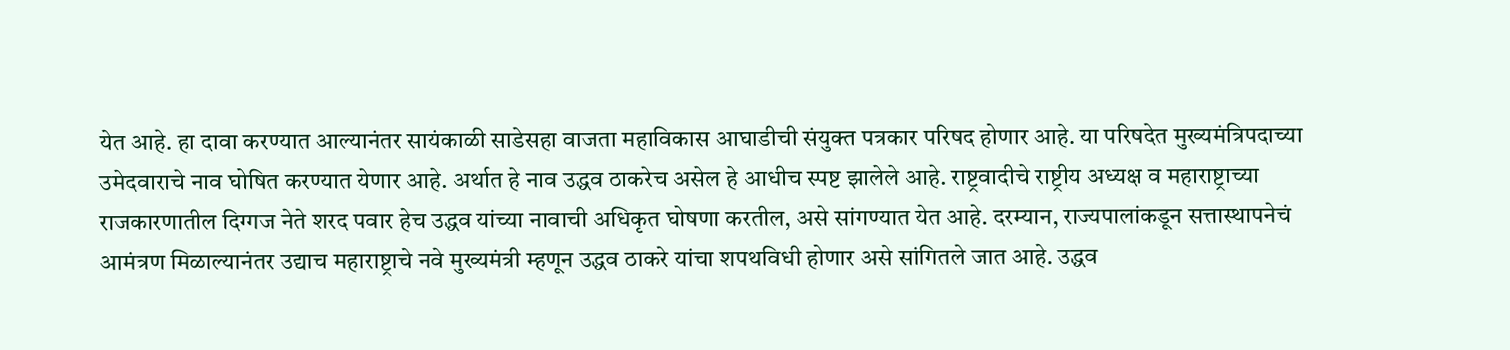येत आहे. हा दावा करण्यात आल्यानंतर सायंकाळी साडेसहा वाजता महाविकास आघाडीची संयुक्त पत्रकार परिषद होणार आहे. या परिषदेत मुख्यमंत्रिपदाच्या उमेदवाराचे नाव घोषित करण्यात येणार आहे. अर्थात हे नाव उद्धव ठाकरेच असेल हे आधीच स्पष्ट झालेले आहे. राष्ट्रवादीचे राष्ट्रीय अध्यक्ष व महाराष्ट्राच्या राजकारणातील दिग्गज नेते शरद पवार हेच उद्धव यांच्या नावाची अधिकृत घोषणा करतील, असे सांगण्यात येत आहे. दरम्यान, राज्यपालांकडून सत्तास्थापनेचं आमंत्रण मिळाल्यानंतर उद्याच महाराष्ट्राचे नवे मुख्यमंत्री म्हणून उद्धव ठाकरे यांचा शपथविधी होणार असे सांगितले जात आहे. उद्धव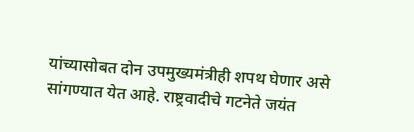यांच्यासोबत दोन उपमुख्यमंत्रीही शपथ घेणार असे सांगण्यात येत आहे. राष्ट्रवादीचे गटनेते जयंत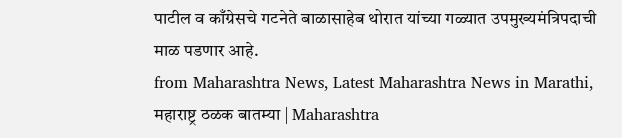पाटील व काँग्रेसचे गटनेते बाळासाहेब थोरात यांच्या गळ्यात उपमुख्यमंत्रिपदाची माळ पडणार आहे.
from Maharashtra News, Latest Maharashtra News in Marathi, महाराष्ट्र ठळक बातम्या | Maharashtra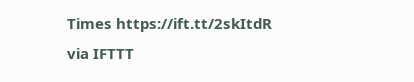Times https://ift.tt/2skItdR
via IFTTT